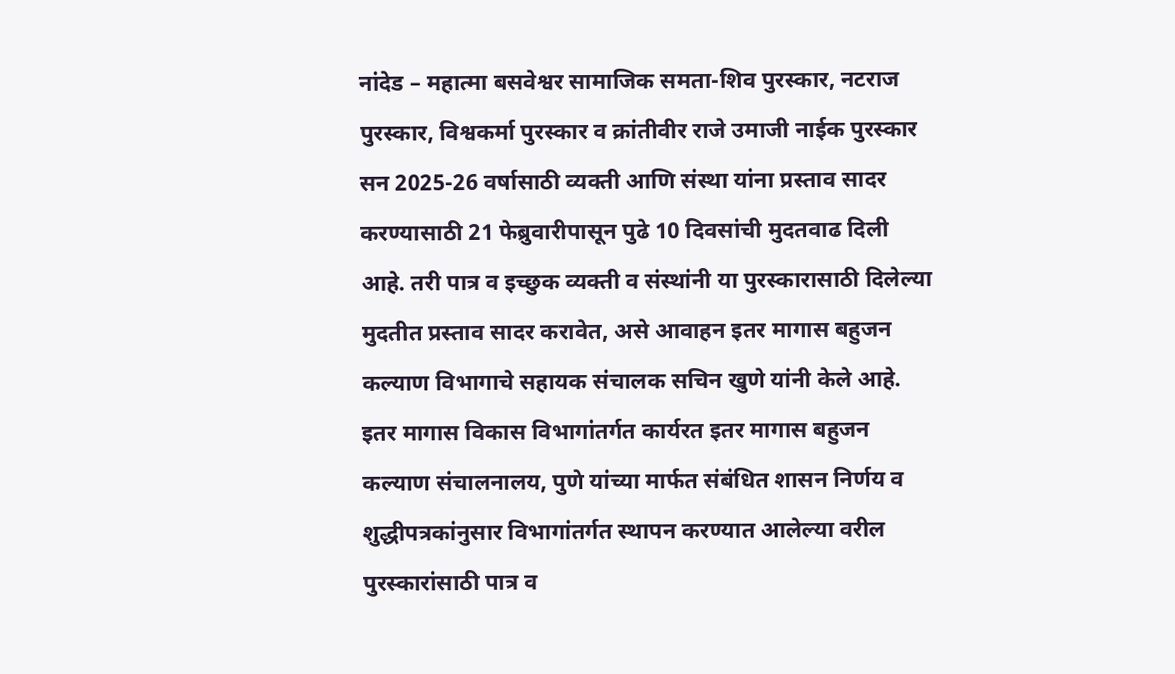नांदेड – महात्मा बसवेश्वर सामाजिक समता-शिव पुरस्कार, नटराज पुरस्कार, विश्वकर्मा पुरस्कार व क्रांतीवीर राजे उमाजी नाईक पुरस्कार सन 2025-26 वर्षासाठी व्यक्ती आणि संस्था यांना प्रस्ताव सादर करण्यासाठी 21 फेब्रुवारीपासून पुढे 10 दिवसांची मुदतवाढ दिली आहे. तरी पात्र व इच्छुक व्यक्ती व संस्थांनी या पुरस्कारासाठी दिलेल्या मुदतीत प्रस्ताव सादर करावेत, असे आवाहन इतर मागास बहुजन कल्याण विभागाचे सहायक संचालक सचिन खुणे यांनी केले आहे. इतर मागास विकास विभागांतर्गत कार्यरत इतर मागास बहुजन कल्याण संचालनालय, पुणे यांच्या मार्फत संबंधित शासन निर्णय व शुद्धीपत्रकांनुसार विभागांतर्गत स्थापन करण्यात आलेल्या वरील पुरस्कारांसाठी पात्र व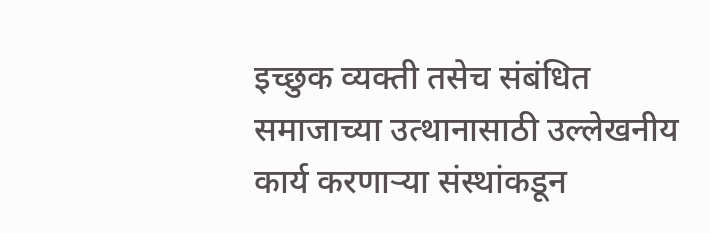इच्छुक व्यक्ती तसेच संबंधित समाजाच्या उत्थानासाठी उल्लेखनीय कार्य करणाऱ्या संस्थांकडून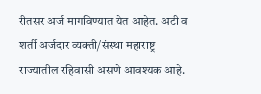रीतसर अर्ज मागविण्यात येत आहेत. अटी व शर्ती अर्जदार व्यक्ती/संस्था महाराष्ट्र राज्यातील रहिवासी असणे आवश्यक आहे.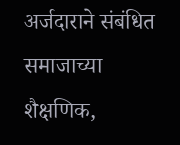अर्जदाराने संबंधित समाजाच्या शैक्षणिक,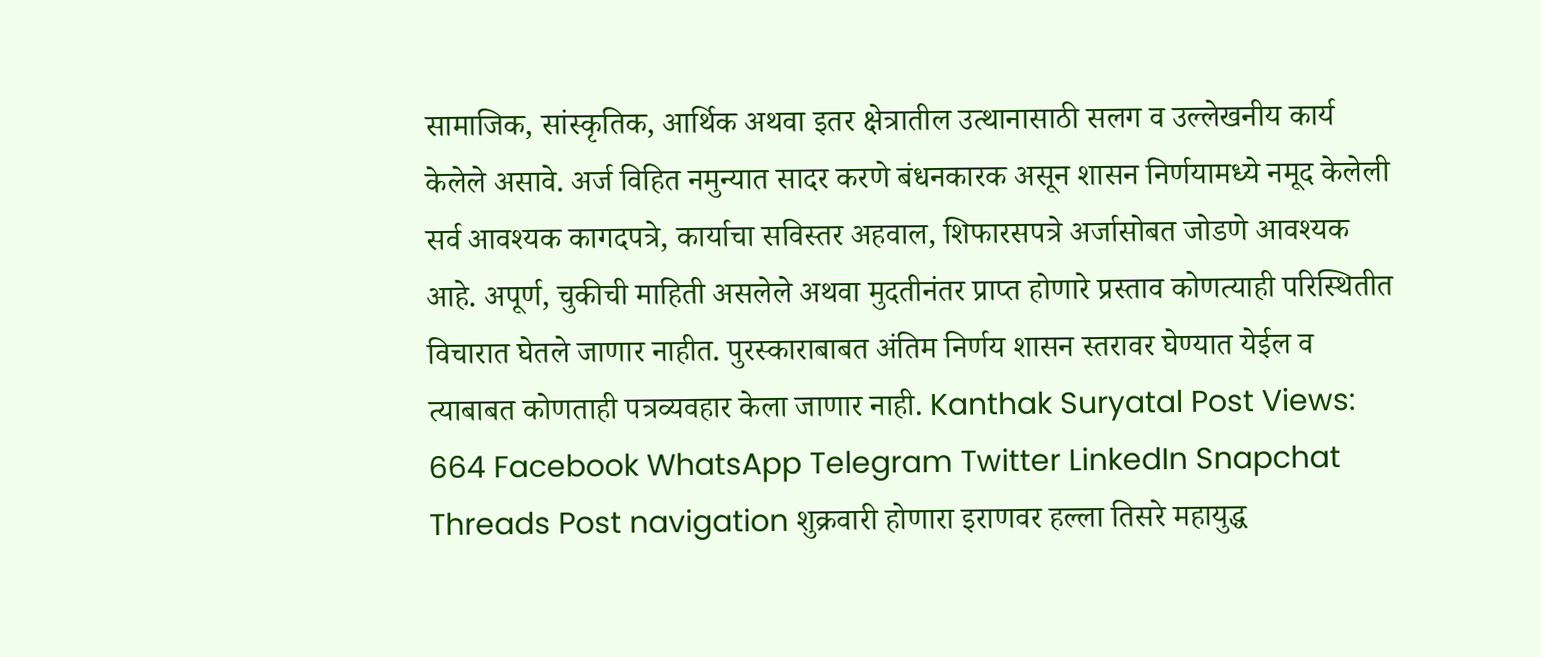सामाजिक, सांस्कृतिक, आर्थिक अथवा इतर क्षेत्रातील उत्थानासाठी सलग व उल्लेखनीय कार्य केलेले असावे. अर्ज विहित नमुन्यात सादर करणे बंधनकारक असून शासन निर्णयामध्ये नमूद केलेली सर्व आवश्यक कागदपत्रे, कार्याचा सविस्तर अहवाल, शिफारसपत्रे अर्जासोबत जोडणे आवश्यक आहे. अपूर्ण, चुकीची माहिती असलेले अथवा मुदतीनंतर प्राप्त होणारे प्रस्ताव कोणत्याही परिस्थितीत विचारात घेतले जाणार नाहीत. पुरस्काराबाबत अंतिम निर्णय शासन स्तरावर घेण्यात येईल व त्याबाबत कोणताही पत्रव्यवहार केला जाणार नाही. Kanthak Suryatal Post Views: 664 Facebook WhatsApp Telegram Twitter LinkedIn Snapchat Threads Post navigation शुक्रवारी होणारा इराणवर हल्ला तिसरे महायुद्ध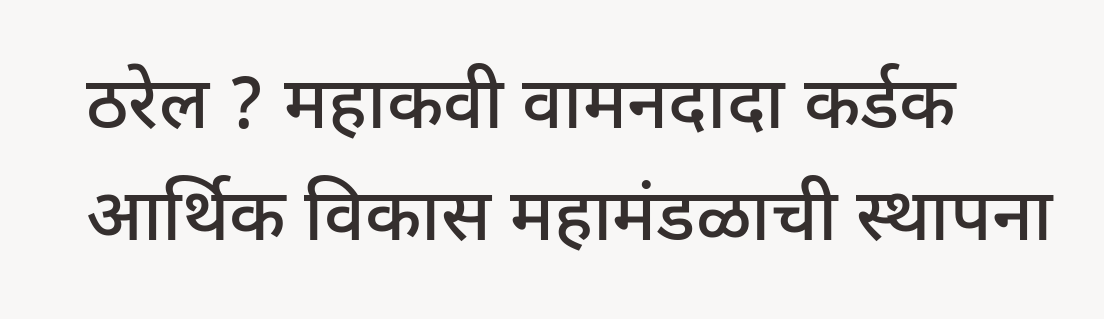ठरेल ? महाकवी वामनदादा कर्डक आर्थिक विकास महामंडळाची स्थापना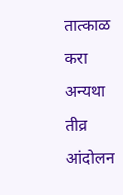तात्काळ करा अन्यथा तीव्र आंदोलन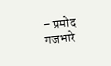– प्रमोद गजभारे